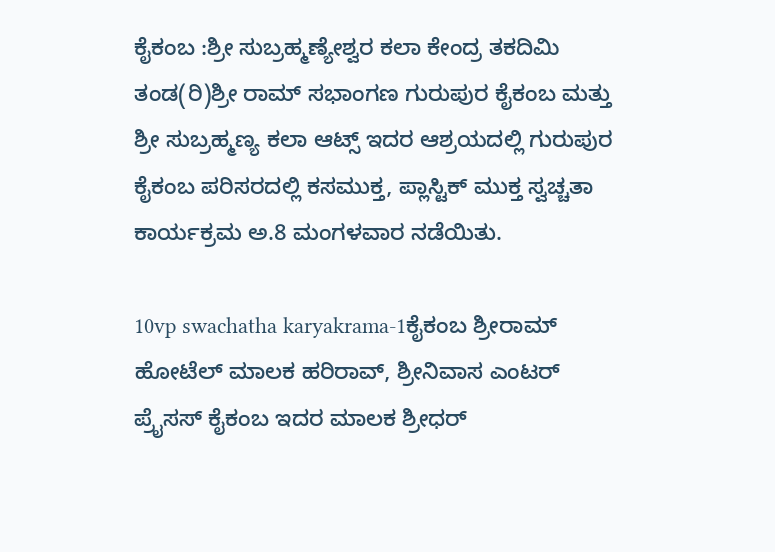ಕೈಕಂಬ :ಶ್ರೀ ಸುಬ್ರಹ್ಮಣ್ಯೇಶ್ವರ ಕಲಾ ಕೇಂದ್ರ ತಕದಿಮಿ ತಂಡ(ರಿ)ಶ್ರೀ ರಾಮ್ ಸಭಾಂಗಣ ಗುರುಪುರ ಕೈಕಂಬ ಮತ್ತು ಶ್ರೀ ಸುಬ್ರಹ್ಮಣ್ಯ ಕಲಾ ಆಟ್ಸ್ ಇದರ ಆಶ್ರಯದಲ್ಲಿ ಗುರುಪುರ ಕೈಕಂಬ ಪರಿಸರದಲ್ಲಿ ಕಸಮುಕ್ತ, ಪ್ಲಾಸ್ಟಿಕ್ ಮುಕ್ತ ಸ್ವಚ್ಚತಾ ಕಾರ್ಯಕ್ರಮ ಅ.8 ಮಂಗಳವಾರ ನಡೆಯಿತು.

10vp swachatha karyakrama-1ಕೈಕಂಬ ಶ್ರೀರಾಮ್ ಹೋಟೆಲ್ ಮಾಲಕ ಹರಿರಾವ್, ಶ್ರೀನಿವಾಸ ಎಂಟರ್ ಪ್ರೈಸಸ್ ಕೈಕಂಬ ಇದರ ಮಾಲಕ ಶ್ರೀಧರ್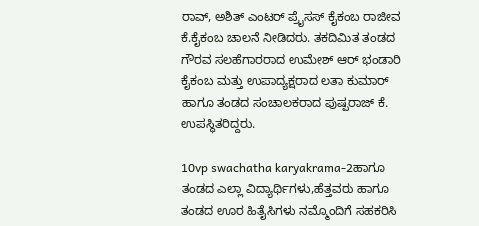ರಾವ್, ಅಶಿತ್ ಎಂಟರ್ ಪ್ರೈಸಸ್ ಕೈಕಂಬ ರಾಜೀವ ಕೆ.ಕೈಕಂಬ ಚಾಲನೆ ನೀಡಿದರು. ತಕದಿಮಿತ ತಂಡದ ಗೌರವ ಸಲಹೆಗಾರರಾದ ಉಮೇಶ್ ಆರ್ ಭಂಡಾರಿ ಕೈಕಂಬ ಮತ್ತು ಉಪಾದ್ಯಕ್ಷರಾದ ಲತಾ ಕುಮಾರ್ ಹಾಗೂ ತಂಡದ ಸಂಚಾಲಕರಾದ ಪುಷ್ಪರಾಜ್ ಕೆ. ಉಪಸ್ಥಿತರಿದ್ದರು.

10vp swachatha karyakrama-2ಹಾಗೂ ತಂಡದ ಎಲ್ಲಾ ವಿದ್ಯಾರ್ಥಿಗಳು,ಹೆತ್ತವರು ಹಾಗೂ ತಂಡದ ಊರ ಹಿತೈಸಿಗಳು ನಮ್ಮೊಂದಿಗೆ ಸಹಕರಿಸಿ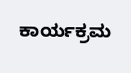ಕಾರ್ಯಕ್ರಮ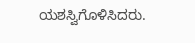ಯಶಸ್ವಿಗೊಳಿಸಿದರು.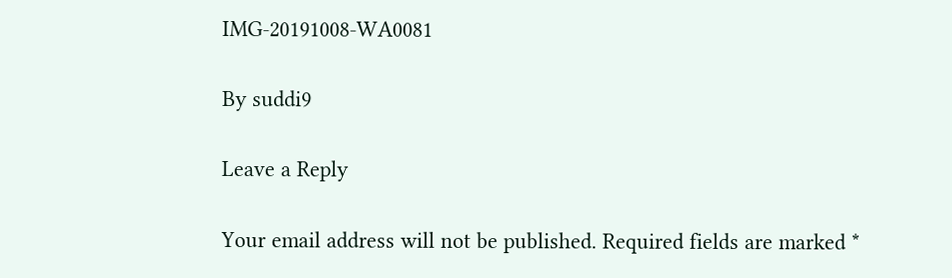IMG-20191008-WA0081

By suddi9

Leave a Reply

Your email address will not be published. Required fields are marked *